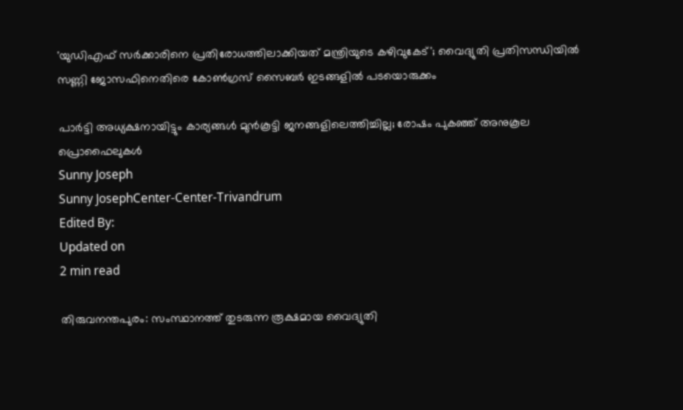'യുഡിഎഫ് സർക്കാരിനെ പ്രതിരോധത്തിലാക്കിയത് മന്ത്രിയുടെ കഴിവുകേട്'; വൈദ്യുതി പ്രതിസന്ധിയിൽ സണ്ണി ജോസഫിനെതിരെ കോൺഗ്രസ് സൈബർ ഇടങ്ങളിൽ പടയൊരുക്കം

പാർട്ടി അധ്യക്ഷനായിട്ടും കാര്യങ്ങൾ മുൻകൂട്ടി ജനങ്ങളിലെത്തിച്ചില്ല; രോഷം പുകഞ്ഞ് അനുകൂല പ്രൊഫൈലുകൾ
Sunny Joseph
Sunny JosephCenter-Center-Trivandrum
Edited By:
Updated on
2 min read

തിരുവനന്തപുരം: സംസ്ഥാനത്ത് തുടരുന്ന രൂക്ഷമായ വൈദ്യുതി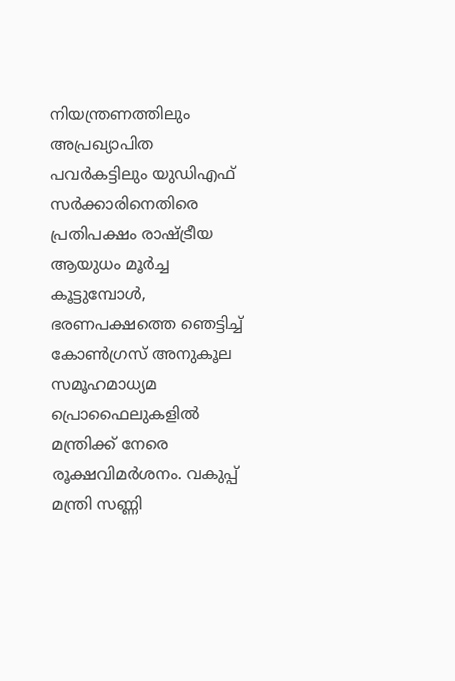നിയന്ത്രണത്തിലും അപ്രഖ്യാപിത പവർകട്ടിലും യുഡിഎഫ് സർക്കാരിനെതിരെ പ്രതിപക്ഷം രാഷ്ട്രീയ ആയുധം മൂർച്ച കൂട്ടുമ്പോൾ, ഭരണപക്ഷത്തെ ഞെട്ടിച്ച് കോൺഗ്രസ് അനുകൂല സമൂഹമാധ്യമ പ്രൊഫൈലുകളിൽ മന്ത്രിക്ക് നേരെ രൂക്ഷവിമർശനം. വകുപ്പ് മന്ത്രി സണ്ണി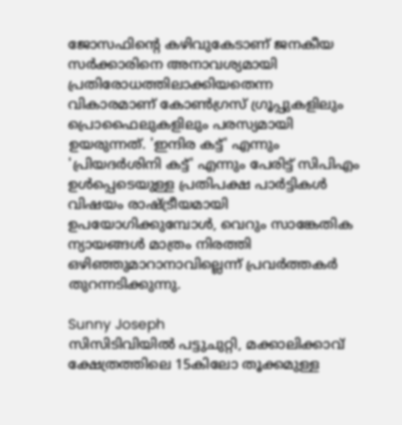ജോസഫിന്റെ കഴിവുകേടാണ് ജനകീയ സർക്കാരിനെ അനാവശ്യമായി പ്രതിരോധത്തിലാക്കിയതെന്ന വികാരമാണ് കോൺഗ്രസ് ഗ്രൂപ്പുകളിലും പ്രൊഫൈലുകളിലും പരസ്യമായി ഉയരുന്നത്. 'ഇന്ദിര കട്ട്' എന്നും 'പ്രിയദർശിനി കട്ട്' എന്നും പേരിട്ട് സിപിഎം ഉൾപ്പെടെയുള്ള പ്രതിപക്ഷ പാർട്ടികൾ വിഷയം രാഷ്ട്രീയമായി ഉപയോഗിക്കുമ്പോൾ, വെറും സാങ്കേതിക ന്യായങ്ങൾ മാത്രം നിരത്തി ഒഴിഞ്ഞുമാറാനാവില്ലെന്ന് പ്രവർത്തകർ തുറന്നടിക്കുന്നു.

Sunny Joseph
സിസിടിവിയില്‍ പട്ടുചുറ്റി, മക്കാലിക്കാവ് ക്ഷേത്രത്തിലെ 15കിലോ തൂക്കമുള്ള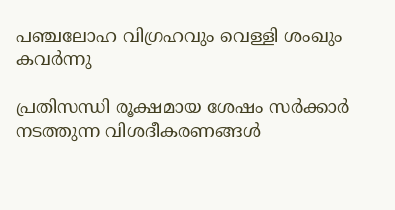പഞ്ചലോഹ വിഗ്രഹവും വെള്ളി ശംഖും കവര്‍ന്നു

പ്രതിസന്ധി രൂക്ഷമായ ശേഷം സർക്കാർ നടത്തുന്ന വിശദീകരണങ്ങൾ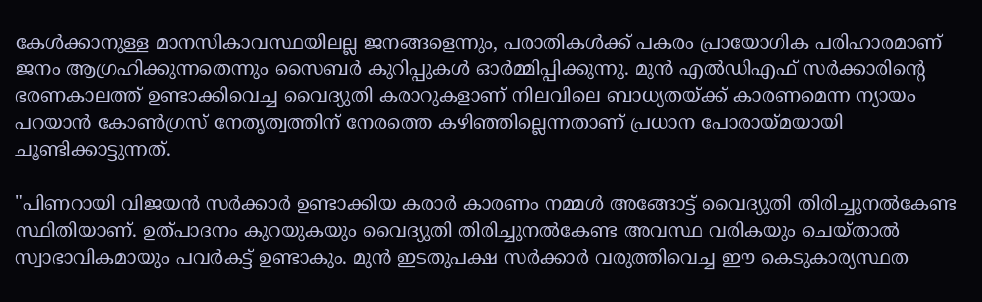കേൾക്കാനുള്ള മാനസികാവസ്ഥയിലല്ല ജനങ്ങളെന്നും, പരാതികൾക്ക് പകരം പ്രായോഗിക പരിഹാരമാണ് ജനം ആഗ്രഹിക്കുന്നതെന്നും സൈബർ കുറിപ്പുകൾ ഓർമ്മിപ്പിക്കുന്നു. മുൻ എൽഡിഎഫ് സർക്കാരിന്റെ ഭരണകാലത്ത് ഉണ്ടാക്കിവെച്ച വൈദ്യുതി കരാറുകളാണ് നിലവിലെ ബാധ്യതയ്ക്ക് കാരണമെന്ന ന്യായം പറയാൻ കോൺഗ്രസ് നേതൃത്വത്തിന് നേരത്തെ കഴിഞ്ഞില്ലെന്നതാണ് പ്രധാന പോരായ്മയായി ചൂണ്ടിക്കാട്ടുന്നത്.

"പിണറായി വിജയൻ സർക്കാർ ഉണ്ടാക്കിയ കരാർ കാരണം നമ്മൾ അങ്ങോട്ട് വൈദ്യുതി തിരിച്ചുനൽകേണ്ട സ്ഥിതിയാണ്. ഉത്പാദനം കുറയുകയും വൈദ്യുതി തിരിച്ചുനൽകേണ്ട അവസ്ഥ വരികയും ചെയ്താൽ സ്വാഭാവികമായും പവർകട്ട് ഉണ്ടാകും. മുൻ ഇടതുപക്ഷ സർക്കാർ വരുത്തിവെച്ച ഈ കെടുകാര്യസ്ഥത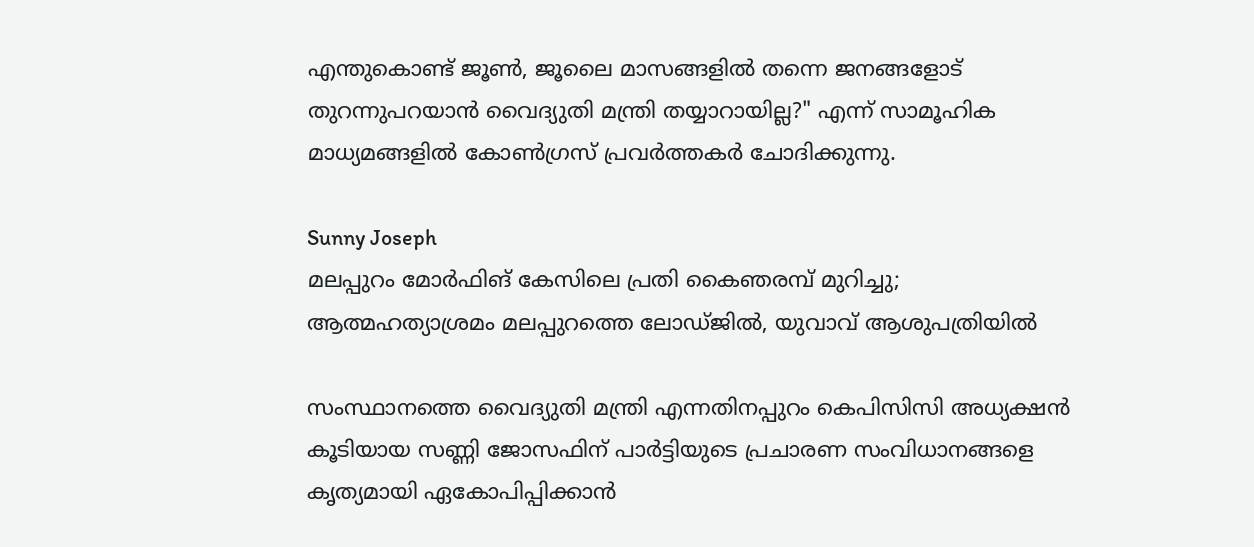എന്തുകൊണ്ട് ജൂൺ, ജൂലൈ മാസങ്ങളിൽ തന്നെ ജനങ്ങളോട് തുറന്നുപറയാൻ വൈദ്യുതി മന്ത്രി തയ്യാറായില്ല?" എന്ന് സാമൂഹിക മാധ്യമങ്ങളിൽ കോൺഗ്രസ് പ്രവർത്തകർ ചോദിക്കുന്നു.

Sunny Joseph
മലപ്പുറം മോര്‍ഫിങ് കേസിലെ പ്രതി കൈഞരമ്പ് മുറിച്ചു; ആത്മഹത്യാശ്രമം മലപ്പുറത്തെ ലോഡ്ജില്‍, യുവാവ് ആശുപത്രിയില്‍

സംസ്ഥാനത്തെ വൈദ്യുതി മന്ത്രി എന്നതിനപ്പുറം കെപിസിസി അധ്യക്ഷൻ കൂടിയായ സണ്ണി ജോസഫിന് പാർട്ടിയുടെ പ്രചാരണ സംവിധാനങ്ങളെ കൃത്യമായി ഏകോപിപ്പിക്കാൻ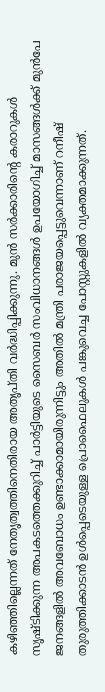കഴിഞ്ഞില്ലെന്നത് നേതൃത്വത്തിനെതിരായ അതൃപ്തി വർദ്ധിപ്പിക്കുന്നു. മുൻ സർക്കാരിന്റെ കരാറുകൾ സൃഷ്ടിക്കുന്ന അപകടത്തെക്കുറിച്ച് പാർട്ടിയുടെ സൈബർ സംവിധാനങ്ങൾ ഉപയോഗിച്ച് മാസങ്ങൾക്ക് മുൻപേ ജനങ്ങളിൽ അവബോധം ഉണ്ടാക്കാമായിരുന്നിട്ടും അതിൽ മന്ത്രി പരാജയപ്പെട്ടുവെന്നാണ് റനീഷ് തുരുത്തിക്കാടൻ ഉൾപ്പെടെയുള്ള പ്രൊഫൈലുകൾ പങ്കുവെച്ച പോസ്റ്റുകളിൽ വ്യക്തമാക്കുന്നത്.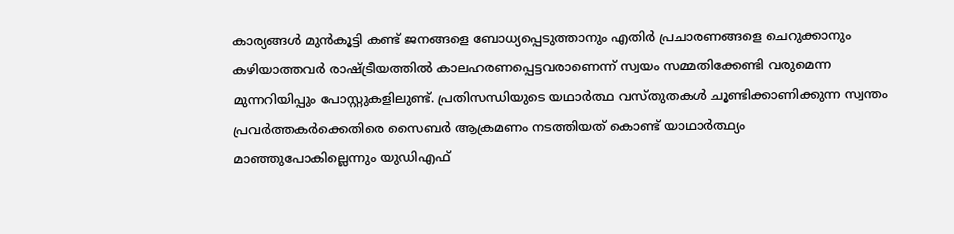കാര്യങ്ങൾ മുൻകൂട്ടി കണ്ട് ജനങ്ങളെ ബോധ്യപ്പെടുത്താനും എതിർ പ്രചാരണങ്ങളെ ചെറുക്കാനും കഴിയാത്തവർ രാഷ്ട്രീയത്തിൽ കാലഹരണപ്പെട്ടവരാണെന്ന് സ്വയം സമ്മതിക്കേണ്ടി വരുമെന്ന മുന്നറിയിപ്പും പോസ്റ്റുകളിലുണ്ട്. പ്രതിസന്ധിയുടെ യഥാർത്ഥ വസ്തുതകൾ ചൂണ്ടിക്കാണിക്കുന്ന സ്വന്തം പ്രവർത്തകർക്കെതിരെ സൈബർ ആക്രമണം നടത്തിയത് കൊണ്ട് യാഥാർത്ഥ്യം മാഞ്ഞുപോകില്ലെന്നും യുഡിഎഫ്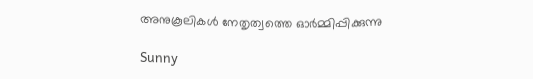അനുകൂലികൾ നേതൃത്വത്തെ ഓർമ്മിപ്പിക്കുന്നു

Sunny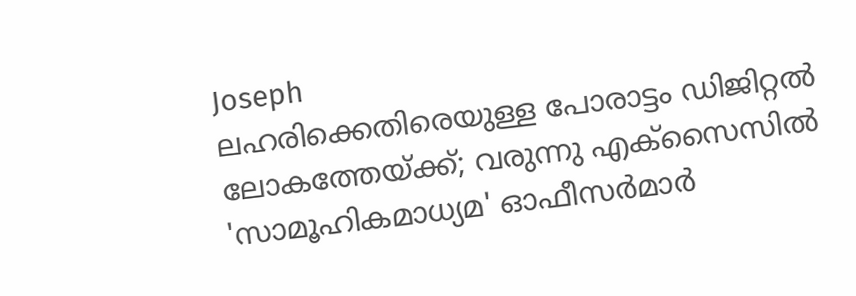Joseph
ലഹരിക്കെതിരെയുള്ള പോരാട്ടം ഡിജിറ്റല്‍ ലോകത്തേയ്ക്ക്; വരുന്നു എക്സൈസിൽ 'സാമൂഹികമാധ്യമ' ഓഫീസര്‍മാര്‍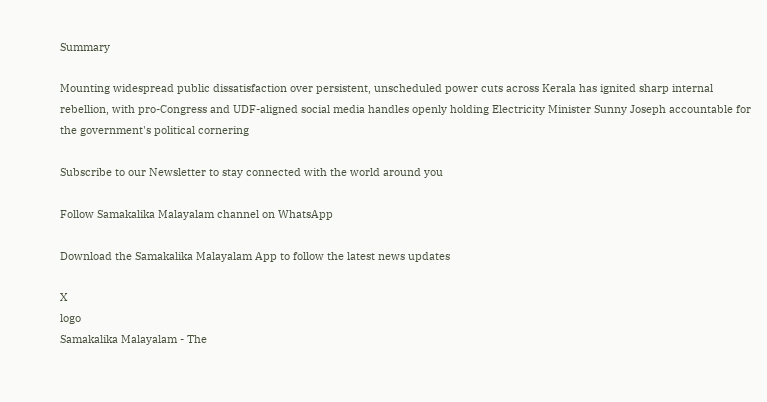Summary

Mounting widespread public dissatisfaction over persistent, unscheduled power cuts across Kerala has ignited sharp internal rebellion, with pro-Congress and UDF-aligned social media handles openly holding Electricity Minister Sunny Joseph accountable for the government's political cornering

Subscribe to our Newsletter to stay connected with the world around you

Follow Samakalika Malayalam channel on WhatsApp

Download the Samakalika Malayalam App to follow the latest news updates

X
logo
Samakalika Malayalam - The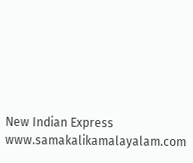New Indian Express
www.samakalikamalayalam.com